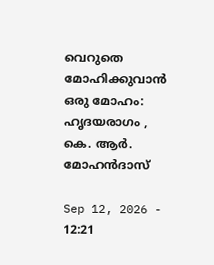വെറുതെ മോഹിക്കുവാന്‍  ഒരു മോഹം: ഹൃദയരാഗം , കെ. ആര്‍. മോഹന്‍ദാസ്

Sep 12, 2026 - 12:21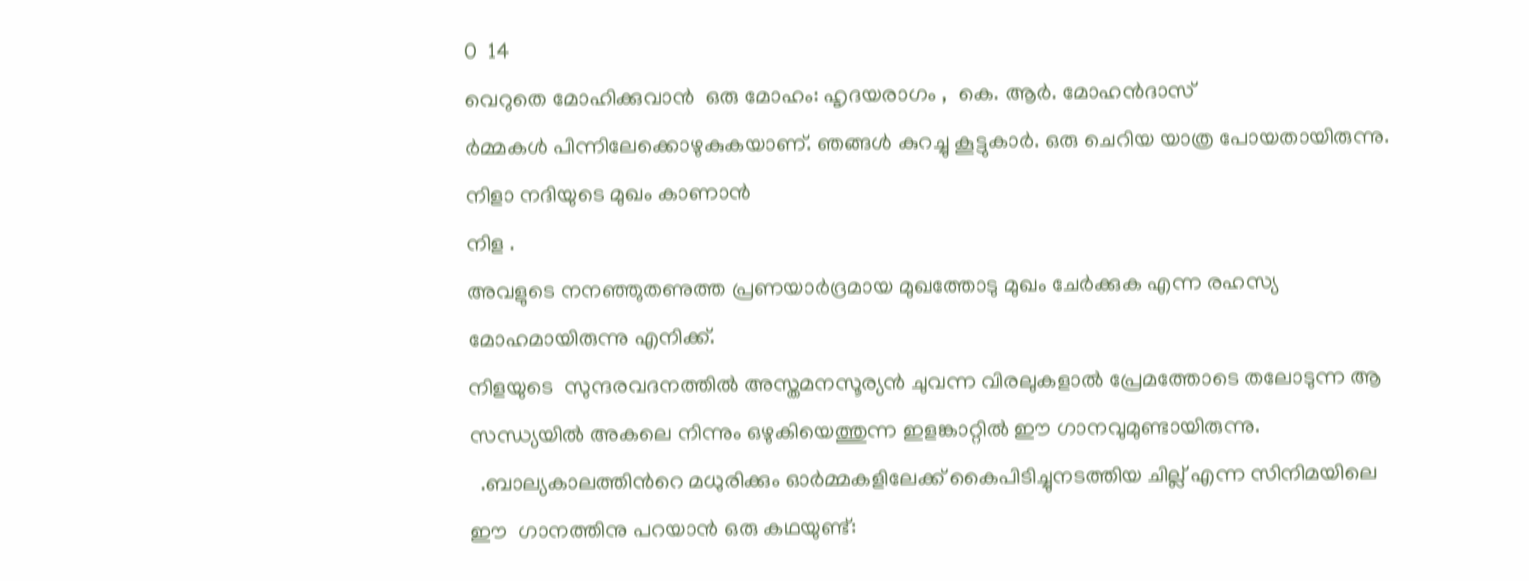0  14
വെറുതെ മോഹിക്കുവാന്‍  ഒരു മോഹം: ഹൃദയരാഗം ,  കെ. ആര്‍. മോഹന്‍ദാസ്
ർമ്മകൾ പിന്നിലേക്കൊഴുകുകയാണ്. ഞങ്ങള്‍ കുറച്ചു കൂട്ടുകാര്‍. ഒരു ചെറിയ യാത്ര പോയതായിരുന്നു. നിളാ നദിയുടെ മുഖം കാണാൻ
നിള .
അവളുടെ നനഞ്ഞുതണുത്ത പ്രണയാര്‍ദ്രമായ മുഖത്തോടു മുഖം ചേര്‍ക്കുക എന്ന രഹസ്യ മോഹമായിരുന്നു എനിക്ക്.
നിളയുടെ  സുന്ദരവദനത്തില്‍ അസ്തമനസൂര്യന്‍ ചുവന്ന വിരലുകളാല്‍ പ്രേമത്തോടെ തലോടുന്ന ആ സന്ധ്യയില്‍ അകലെ നിന്നും ഒഴുകിയെത്തുന്ന ഇളങ്കാറ്റില്‍ ഈ ഗാനവുമുണ്ടായിരുന്നു.
  .ബാല്യകാലത്തിന്‍റെ മധുരിക്കും ഓർമ്മകളിലേക്ക് കൈപിടിച്ചുനടത്തിയ ചില്ല് എന്ന സിനിമയിലെ ഈ  ഗാനത്തിനു പറയാൻ ഒരു കഥയുണ്ട്: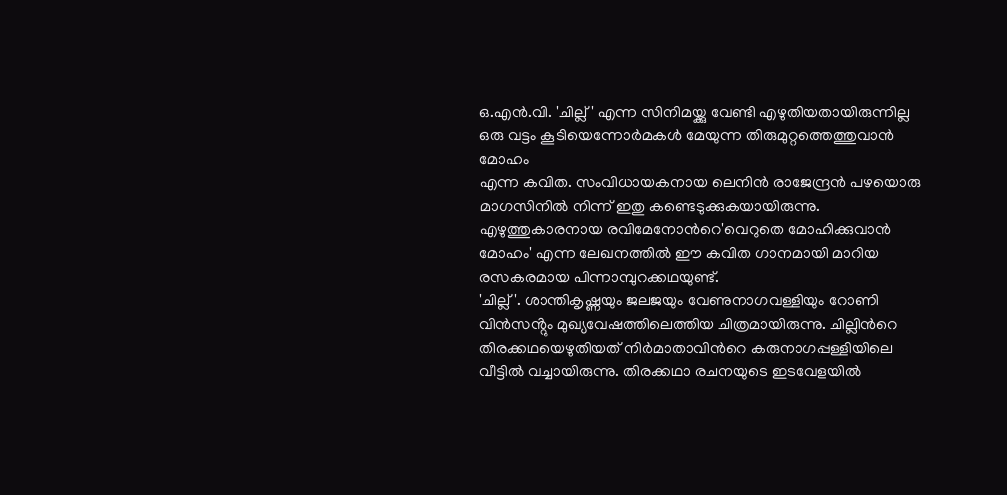ഒ.എൻ.വി. 'ചില്ല്' എന്ന സിനിമയ്ക്കു വേണ്ടി എഴുതിയതായിരുന്നില്ല  ഒരു വട്ടം കൂടിയെന്നോര്‍മകള്‍ മേയുന്ന തിരുമുറ്റത്തെത്തുവാന്‍ മോഹം
എന്ന കവിത. സംവിധായകനായ ലെനിൻ രാജേന്ദ്രൻ പഴയൊരു മാഗസിനിൽ നിന്ന് ഇതു കണ്ടെടുക്കുകയായിരുന്നു. എഴുത്തുകാരനായ രവിമേനോന്‍റെ'വെറുതെ മോഹിക്കുവാൻ മോഹം' എന്ന ലേഖനത്തിൽ ഈ കവിത ഗാനമായി മാറിയ രസകരമായ പിന്നാമ്പുറക്കഥയുണ്ട്.
'ചില്ല്'. ശാന്തികൃഷ്ണ‌യും ജലജയും വേണുനാഗവള്ളിയും റോണി വിൻസൻ്റും മുഖ്യവേഷത്തിലെത്തിയ ചിത്രമായിരുന്നു. ചില്ലിന്‍റെ തിരക്കഥയെഴുതിയത് നിർമാതാവിന്‍റെ കരുനാഗപ്പള്ളിയിലെ വീട്ടിൽ വച്ചായിരുന്നു. തിരക്കഥാ രചനയുടെ ഇടവേളയിൽ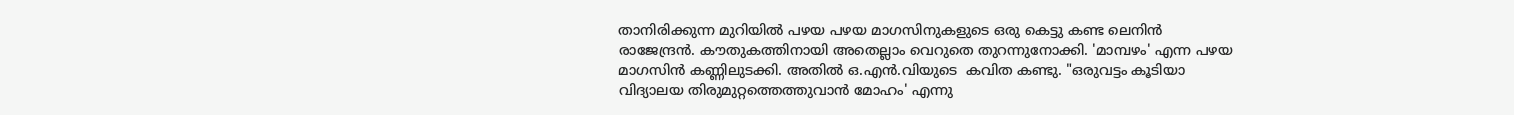താനിരിക്കുന്ന മുറിയിൽ പഴയ പഴയ മാഗസിനുകളുടെ ഒരു കെട്ടു കണ്ട ലെനിൻ രാജേന്ദ്രൻ. കൗതുകത്തിനായി അതെല്ലാം വെറുതെ തുറന്നുനോക്കി. 'മാമ്പഴം' എന്ന പഴയ മാഗസിൻ കണ്ണിലുടക്കി. അതില്‍ ഒ.എൻ.വിയുടെ  കവിത കണ്ടു. "ഒരുവട്ടം കൂടിയാ വിദ്യാലയ തിരുമുറ്റത്തെത്തുവാൻ മോഹം' എന്നു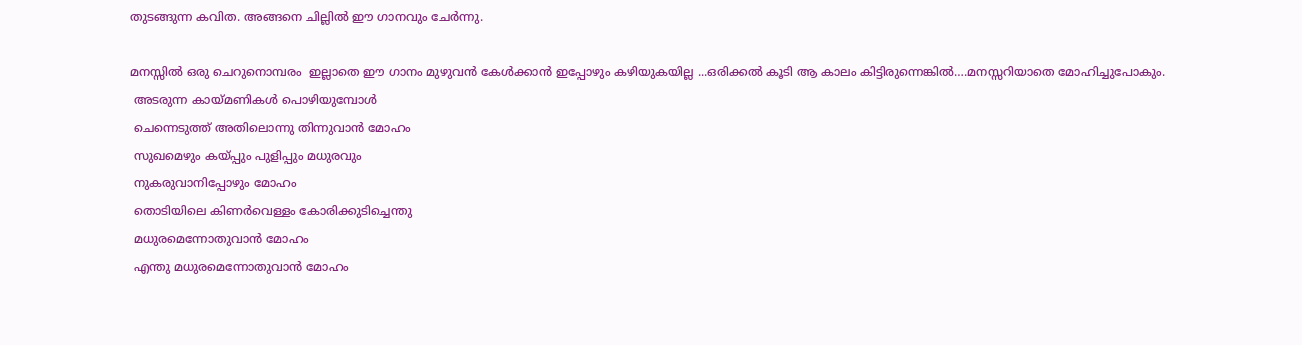തുടങ്ങുന്ന കവിത. അങ്ങനെ ചില്ലില്‍ ഈ ഗാനവും ചേര്‍ന്നു.

മനസ്സിൽ ഒരു ചെറുനൊമ്പരം  ഇല്ലാതെ ഈ ഗാനം മുഴുവൻ കേൾക്കാൻ ഇപ്പോഴും കഴിയുകയില്ല ...ഒരിക്കല്‍ കൂടി ആ കാലം കിട്ടിരുന്നെങ്കില്‍….മനസ്സറിയാതെ മോഹിച്ചുപോകും.
 അടരുന്ന കായ്മണികള്‍ പൊഴിയുമ്പോള്‍
 ചെന്നെടുത്ത്‌ അതിലൊന്നു തിന്നുവാന്‍ മോഹം
 സുഖമെഴും കയ്പ്പും പുളിപ്പും മധുരവും
 നുകരുവാനിപ്പോഴും മോഹം
 തൊടിയിലെ കിണര്‍വെള്ളം കോരിക്കുടിച്ചെന്തു
 മധുരമെന്നോതുവാന്‍ മോഹം
 എന്തു മധുരമെന്നോതുവാന്‍ മോഹം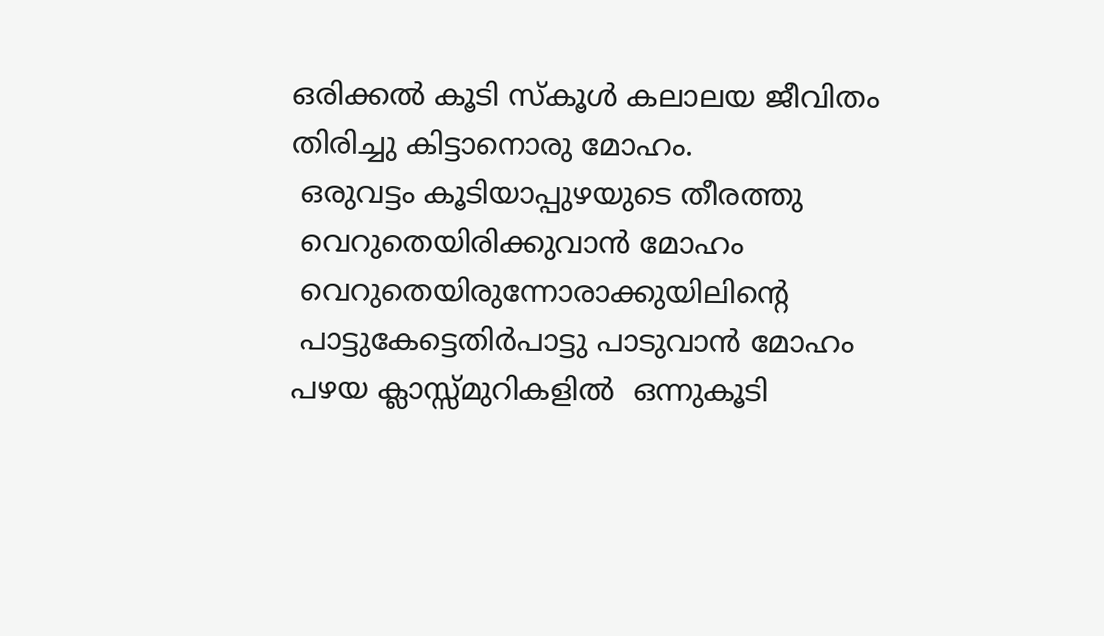ഒരിക്കൽ കൂടി സ്കൂൾ കലാലയ ജീവിതം തിരിച്ചു കിട്ടാനൊരു മോഹം.
 ഒരുവട്ടം കൂടിയാപ്പുഴയുടെ തീരത്തു
 വെറുതെയിരിക്കുവാന്‍ മോഹം
 വെറുതെയിരുന്നോരാക്കുയിലിന്റെ
 പാട്ടുകേട്ടെതിര്‍പാട്ടു പാടുവാന്‍ മോഹം
പഴയ ക്ലാസ്സ്മുറികളില്‍  ഒന്നുകൂടി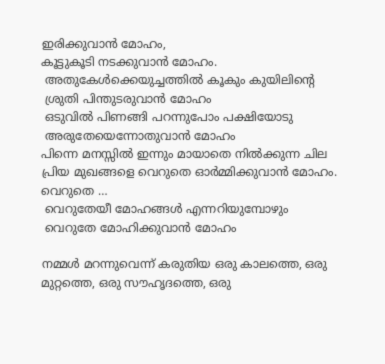ഇരിക്കുവാന്‍ മോഹം,
കൂട്ടുകൂടി നടക്കുവാൻ മോഹം.
 അതുകേള്‍ക്കെയുച്ചത്തില്‍ കൂകും കുയിലിന്‍റെ
 ശ്രുതി പിന്തുടരുവാന്‍ മോഹം
 ഒടുവില്‍ പിണങ്ങി പറന്നുപോം പക്ഷിയോടു
 അരുതേയെന്നോതുവാന്‍ മോഹം
പിന്നെ മനസ്സില്‍ ഇന്നും മായാതെ നില്‍ക്കുന്ന ചില പ്രിയ മുഖങ്ങളെ വെറുതെ ഓര്‍മ്മിക്കുവാന്‍ മോഹം. വെറുതെ …
 വെറുതേയീ മോഹങ്ങള്‍ എന്നറിയുമ്പോഴും
 വെറുതേ മോഹിക്കുവാന്‍ മോഹം

നമ്മൾ മറന്നുവെന്ന് കരുതിയ ഒരു കാലത്തെ, ഒരു മുറ്റത്തെ, ഒരു സൗഹൃദത്തെ, ഒരു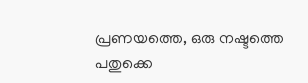പ്രണയത്തെ, ഒരു നഷ്ടത്തെ  പതുക്കെ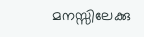മനസ്സിലേക്കു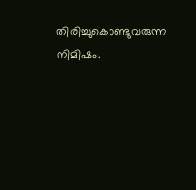തിരിച്ചുകൊണ്ടുവരുന്ന നിമിഷം.